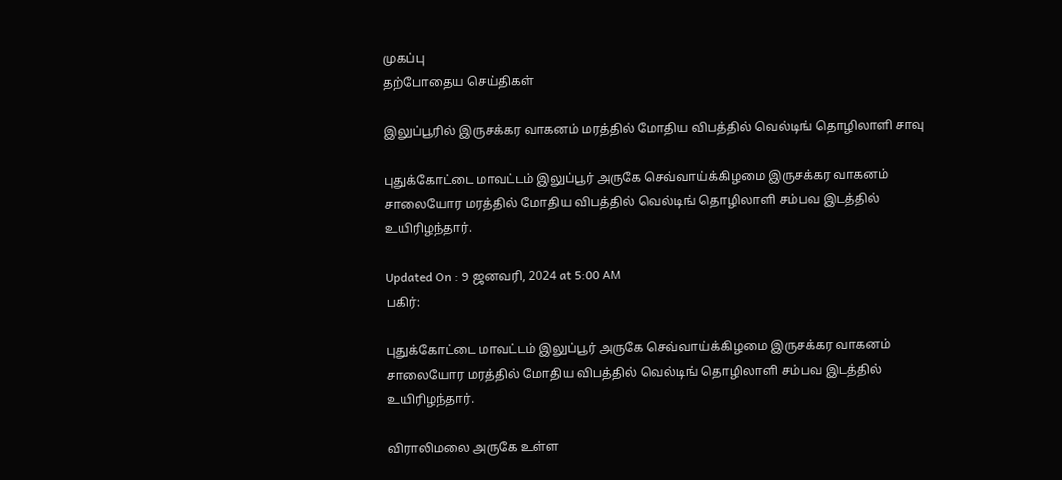முகப்பு
தற்போதைய செய்திகள்

இலுப்பூரில் இருசக்கர வாகனம் மரத்தில் மோதிய விபத்தில் வெல்டிங் தொழிலாளி சாவு

புதுக்கோட்டை மாவட்டம் இலுப்பூர் அருகே செவ்வாய்க்கிழமை இருசக்கர வாகனம் சாலையோர மரத்தில் மோதிய விபத்தில் வெல்டிங் தொழிலாளி சம்பவ இடத்தில் உயிரிழந்தார்.

Updated On : 9 ஜனவரி, 2024 at 5:00 AM
பகிர்:

புதுக்கோட்டை மாவட்டம் இலுப்பூர் அருகே செவ்வாய்க்கிழமை இருசக்கர வாகனம் சாலையோர மரத்தில் மோதிய விபத்தில் வெல்டிங் தொழிலாளி சம்பவ இடத்தில் உயிரிழந்தார்.

விராலிமலை அருகே உள்ள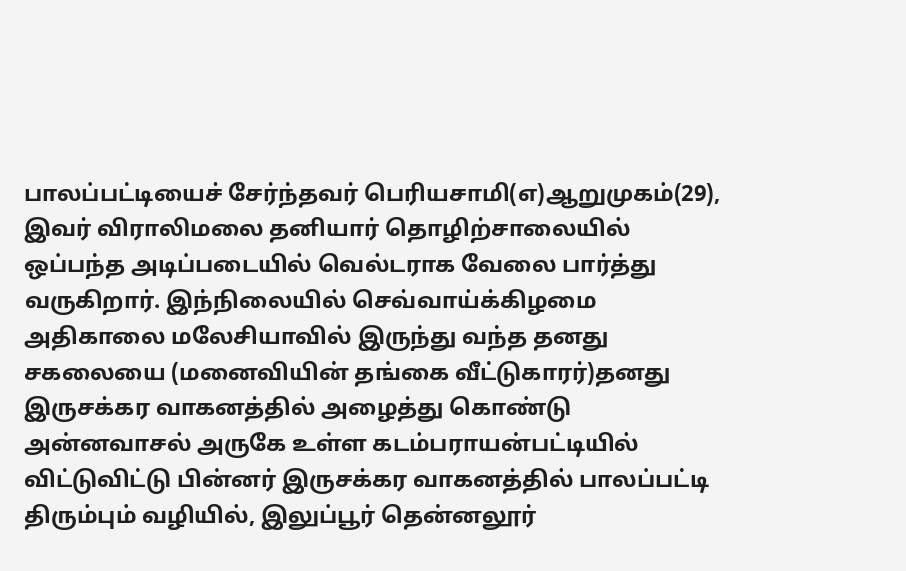பாலப்பட்டியைச் சேர்ந்தவர் பெரியசாமி(எ)ஆறுமுகம்(29), இவர் விராலிமலை தனியார் தொழிற்சாலையில் ஒப்பந்த அடிப்படையில் வெல்டராக வேலை பார்த்து வருகிறார். இந்நிலையில் செவ்வாய்க்கிழமை அதிகாலை மலேசியாவில் இருந்து வந்த தனது சகலையை (மனைவியின் தங்கை வீட்டுகாரர்)தனது இருசக்கர வாகனத்தில் அழைத்து கொண்டு அன்னவாசல் அருகே உள்ள கடம்பராயன்பட்டியில் விட்டுவிட்டு பின்னர் இருசக்கர வாகனத்தில் பாலப்பட்டி திரும்பும் வழியில், இலுப்பூர் தென்னலூர்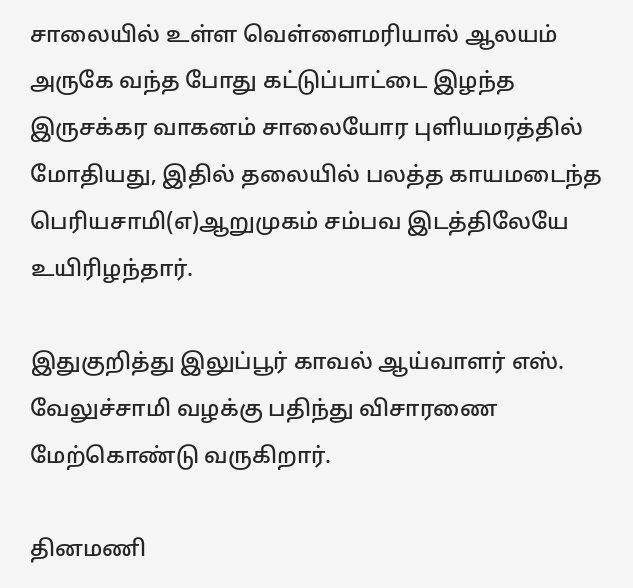சாலையில் உள்ள வெள்ளைமரியால் ஆலயம் அருகே வந்த போது கட்டுப்பாட்டை இழந்த இருசக்கர வாகனம் சாலையோர புளியமரத்தில் மோதியது, இதில் தலையில் பலத்த காயமடைந்த பெரியசாமி(எ)ஆறுமுகம் சம்பவ இடத்திலேயே உயிரிழந்தார்.

இதுகுறித்து இலுப்பூர் காவல் ஆய்வாளர் எஸ். வேலுச்சாமி வழக்கு பதிந்து விசாரணை மேற்கொண்டு வருகிறார்.

தினமணி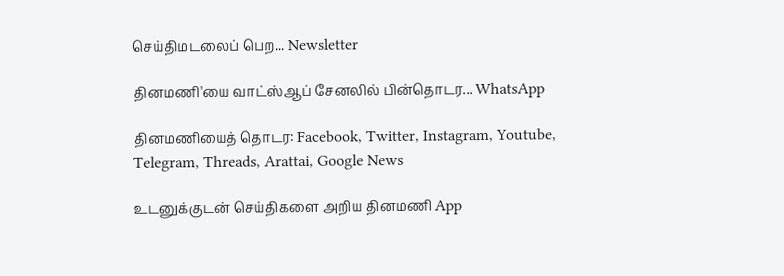செய்திமடலைப் பெற... Newsletter

தினமணி'யை வாட்ஸ்ஆப் சேனலில் பின்தொடர... WhatsApp

தினமணியைத் தொடர: Facebook, Twitter, Instagram, Youtube, Telegram, Threads, Arattai, Google News

உடனுக்குடன் செய்திகளை அறிய தினமணி App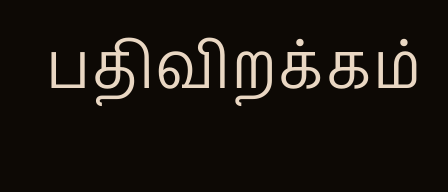பதிவிறக்கம்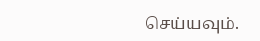செய்யவும்.